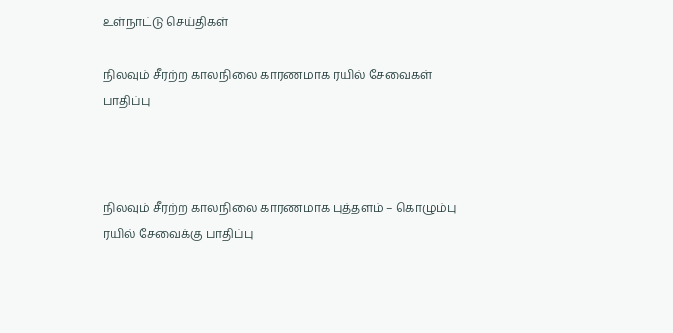உள்நாட்டு செய்திகள்

நிலவும் சீரற்ற காலநிலை காரணமாக ரயில் சேவைகள் பாதிப்பு



நிலவும் சீரற்ற காலநிலை காரணமாக புத்தளம் – கொழும்பு ரயில் சேவைக்கு பாதிப்பு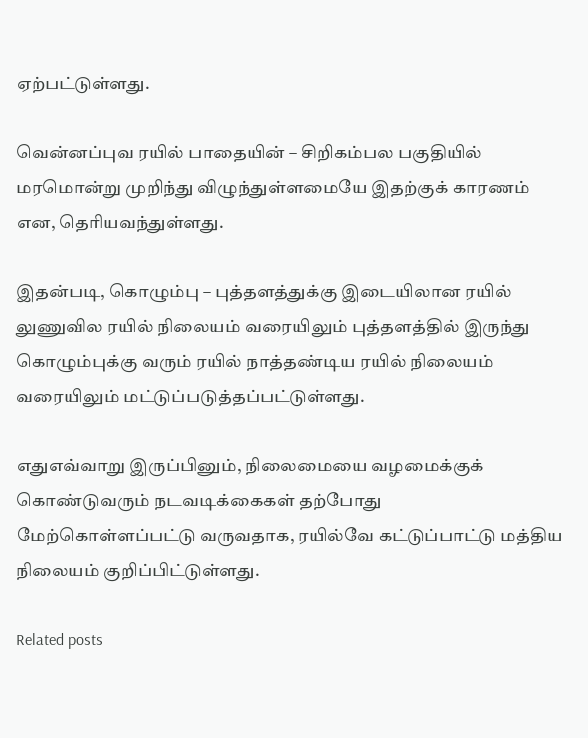ஏற்பட்டுள்ளது.

வென்னப்புவ ரயில் பாதையின் – சிறிகம்பல பகுதியில் மரமொன்று முறிந்து விழுந்துள்ளமையே இதற்குக் காரணம் என, தெரியவந்துள்ளது.

இதன்படி, கொழும்பு – புத்தளத்துக்கு இடையிலான ரயில் லுணுவில ரயில் நிலையம் வரையிலும் புத்தளத்தில் இருந்து கொழும்புக்கு வரும் ரயில் நாத்தண்டிய ரயில் நிலையம் வரையிலும் மட்டுப்படுத்தப்பட்டுள்ளது.

எதுஎவ்வாறு இருப்பினும், நிலைமையை வழமைக்குக் கொண்டுவரும் நடவடிக்கைகள் தற்போது மேற்கொள்ளப்பட்டு வருவதாக, ரயில்வே கட்டுப்பாட்டு மத்திய நிலையம் குறிப்பிட்டுள்ளது.

Related posts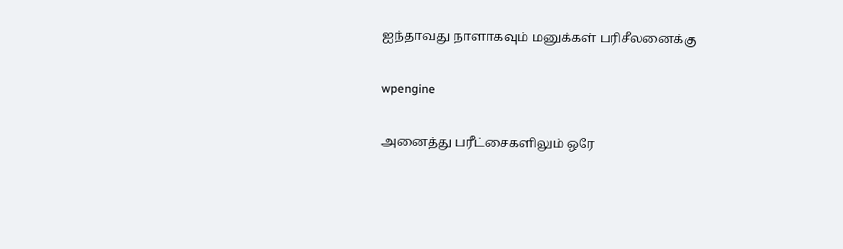ஐந்தாவது நாளாகவும் மனுக்கள் பரிசீலனைக்கு

wpengine

அனைத்து பரீட்சைகளிலும் ஒரே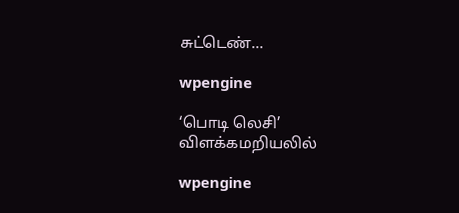சுட்டெண்…

wpengine

‘பொடி லெசி’ விளக்கமறியலில்

wpengine